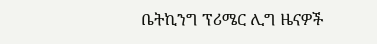ቤትኪንግ ፕሪሜር ሊግ ዜናዎች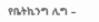የቤትኪንግ ሊግ –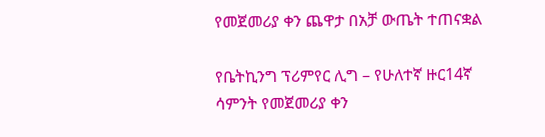የመጀመሪያ ቀን ጨዋታ በአቻ ውጤት ተጠናቋል

የቤትኪንግ ፕሪምየር ሊግ – የሁለተኛ ዙር14ኛ ሳምንት የመጀመሪያ ቀን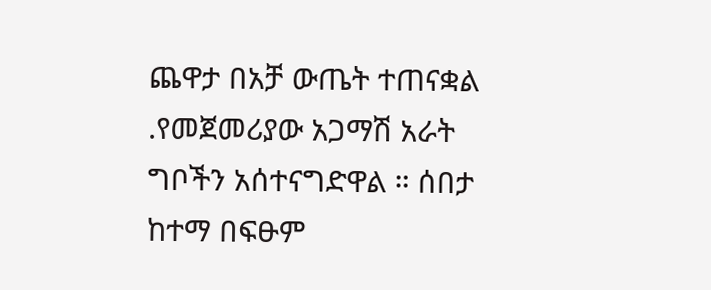ጨዋታ በአቻ ውጤት ተጠናቋል .የመጀመሪያው አጋማሽ አራት ግቦችን አሰተናግድዋል ። ሰበታ ከተማ በፍፁም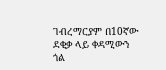ገብረማርያም በ10ኛው ደቂቃ ላይ ቀዳሚውን ጎል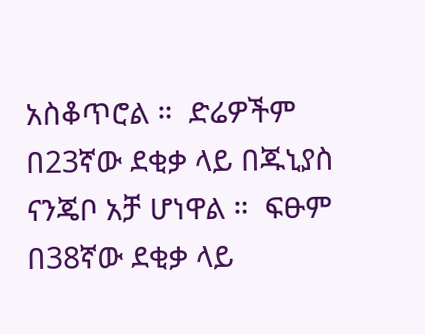አስቆጥሮል ።  ድሬዎችም በ23ኛው ደቂቃ ላይ በጁኒያስ ናንጄቦ አቻ ሆነዋል ።  ፍፁም በ38ኛው ደቂቃ ላይ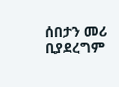ሰበታን መሪ ቢያደረግም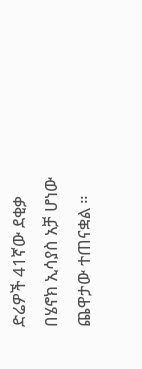ድሬዎች 41ኛው ደቂቃ በሄኖክ ኢሳያስ አቻ ሆነው ጨዋታው ተጠናቋል ።